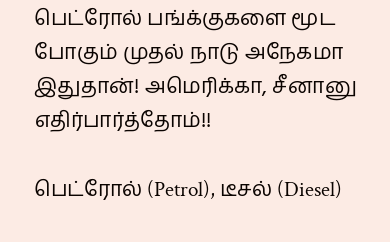பெட்ரோல் பங்க்குகளை மூட போகும் முதல் நாடு அநேகமா இதுதான்! அமெரிக்கா, சீனானு எதிர்பார்த்தோம்!!

பெட்ரோல் (Petrol), டீசல் (Diesel)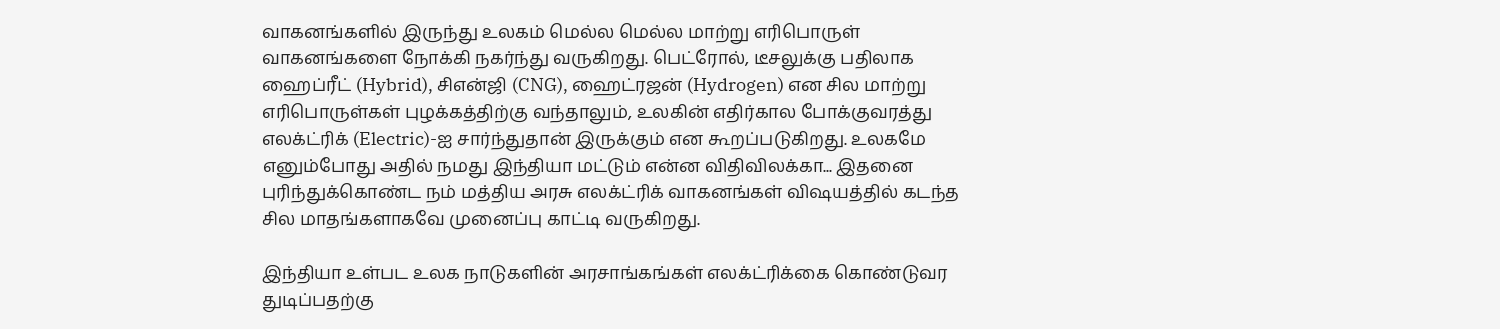வாகனங்களில் இருந்து உலகம் மெல்ல மெல்ல மாற்று எரிபொருள் வாகனங்களை நோக்கி நகர்ந்து வருகிறது. பெட்ரோல், டீசலுக்கு பதிலாக ஹைப்ரீட் (Hybrid), சிஎன்ஜி (CNG), ஹைட்ரஜன் (Hydrogen) என சில மாற்று எரிபொருள்கள் புழக்கத்திற்கு வந்தாலும், உலகின் எதிர்கால போக்குவரத்து எலக்ட்ரிக் (Electric)-ஐ சார்ந்துதான் இருக்கும் என கூறப்படுகிறது. உலகமே எனும்போது அதில் நமது இந்தியா மட்டும் என்ன விதிவிலக்கா... இதனை புரிந்துக்கொண்ட நம் மத்திய அரசு எலக்ட்ரிக் வாகனங்கள் விஷயத்தில் கடந்த சில மாதங்களாகவே முனைப்பு காட்டி வருகிறது.

இந்தியா உள்பட உலக நாடுகளின் அரசாங்கங்கள் எலக்ட்ரிக்கை கொண்டுவர துடிப்பதற்கு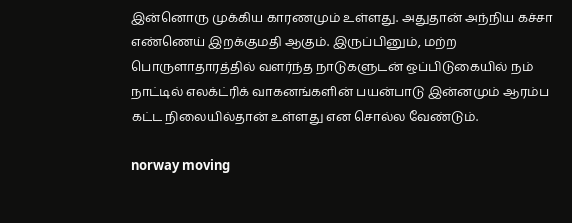இன்னொரு முக்கிய காரணமும் உள்ளது. அதுதான் அந்நிய கச்சா எண்ணெய் இறக்குமதி ஆகும். இருப்பினும், மற்ற பொருளாதாரத்தில் வளர்ந்த நாடுகளுடன் ஒப்பிடுகையில் நம் நாட்டில் எலக்ட்ரிக் வாகனங்களின் பயன்பாடு இன்னமும் ஆரம்ப கட்ட நிலையில்தான் உள்ளது என சொல்ல வேண்டும்.

norway moving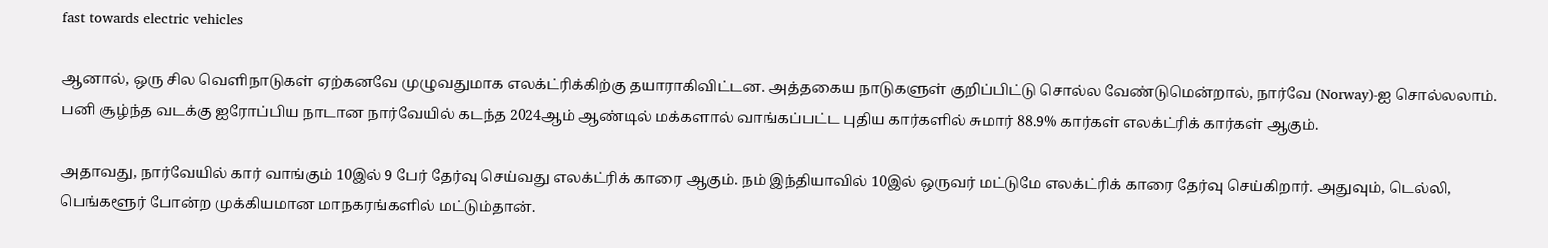fast towards electric vehicles

ஆனால், ஒரு சில வெளிநாடுகள் ஏற்கனவே முழுவதுமாக எலக்ட்ரிக்கிற்கு தயாராகிவிட்டன. அத்தகைய நாடுகளுள் குறிப்பிட்டு சொல்ல வேண்டுமென்றால், நார்வே (Norway)-ஐ சொல்லலாம். பனி சூழ்ந்த வடக்கு ஐரோப்பிய நாடான நார்வேயில் கடந்த 2024ஆம் ஆண்டில் மக்களால் வாங்கப்பட்ட புதிய கார்களில் சுமார் 88.9% கார்கள் எலக்ட்ரிக் கார்கள் ஆகும்.

அதாவது, நார்வேயில் கார் வாங்கும் 10இல் 9 பேர் தேர்வு செய்வது எலக்ட்ரிக் காரை ஆகும். நம் இந்தியாவில் 10இல் ஒருவர் மட்டுமே எலக்ட்ரிக் காரை தேர்வு செய்கிறார். அதுவும், டெல்லி, பெங்களூர் போன்ற முக்கியமான மாநகரங்களில் மட்டும்தான்.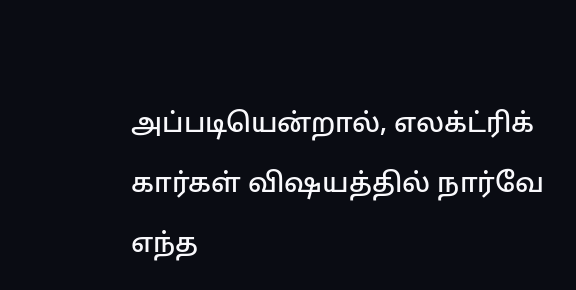அப்படியென்றால், எலக்ட்ரிக் கார்கள் விஷயத்தில் நார்வே எந்த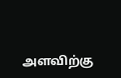அளவிற்கு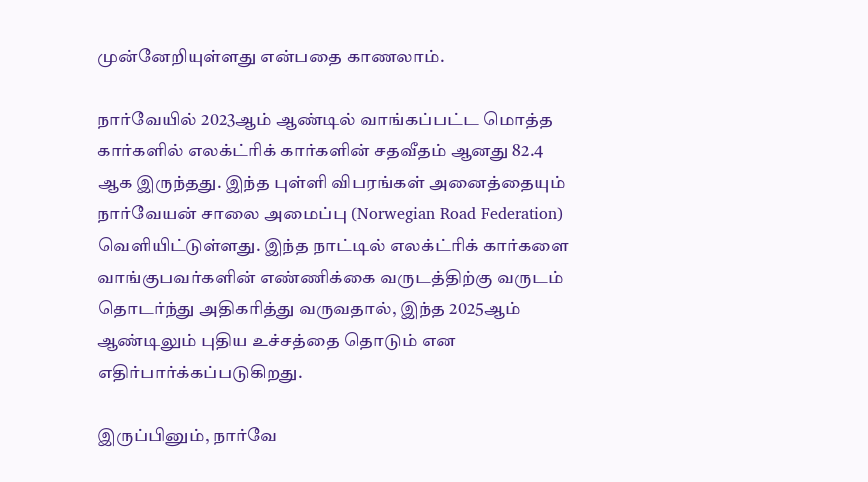முன்னேறியுள்ளது என்பதை காணலாம்.

நார்வேயில் 2023ஆம் ஆண்டில் வாங்கப்பட்ட மொத்த கார்களில் எலக்ட்ரிக் கார்களின் சதவீதம் ஆனது 82.4 ஆக இருந்தது. இந்த புள்ளி விபரங்கள் அனைத்தையும் நார்வேயன் சாலை அமைப்பு (Norwegian Road Federation) வெளியிட்டுள்ளது. இந்த நாட்டில் எலக்ட்ரிக் கார்களை வாங்குபவர்களின் எண்ணிக்கை வருடத்திற்கு வருடம் தொடர்ந்து அதிகரித்து வருவதால், இந்த 2025ஆம் ஆண்டிலும் புதிய உச்சத்தை தொடும் என எதிர்பார்க்கப்படுகிறது.

இருப்பினும், நார்வே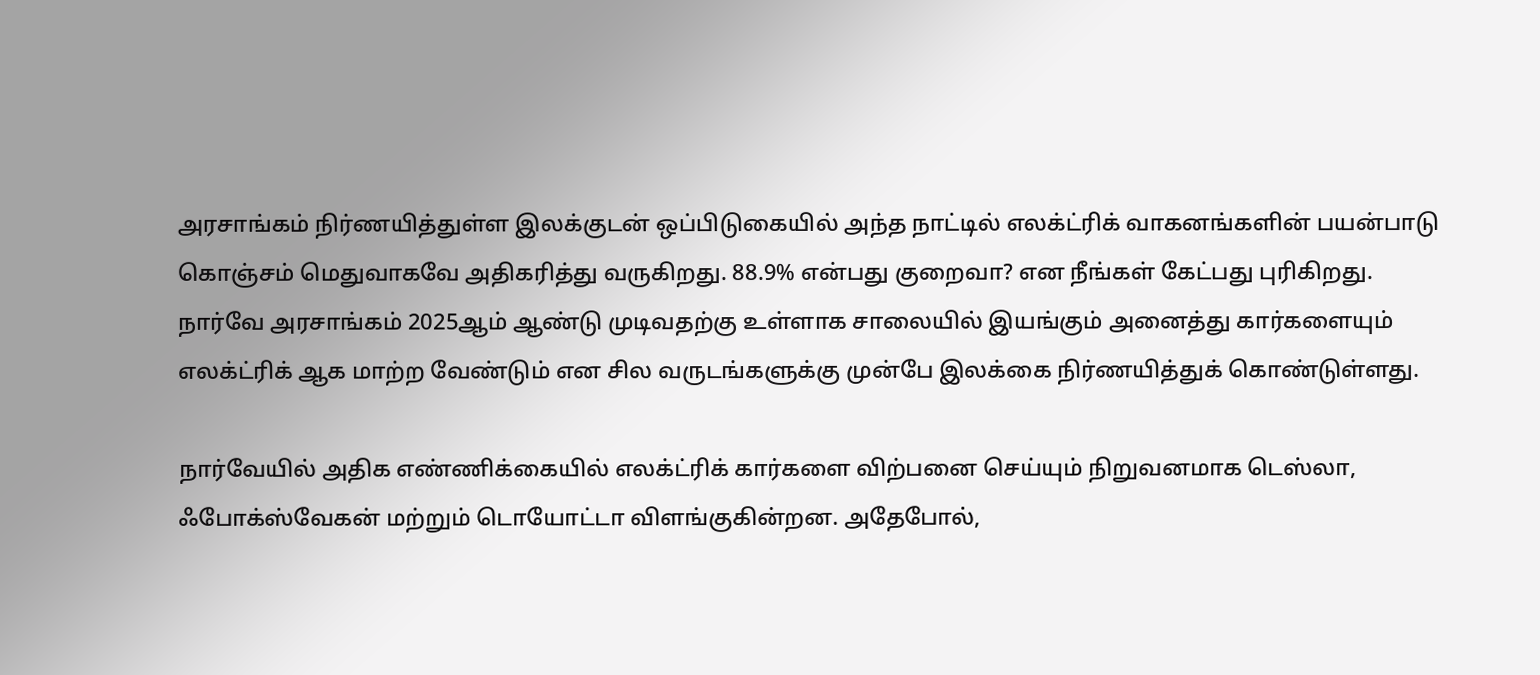அரசாங்கம் நிர்ணயித்துள்ள இலக்குடன் ஒப்பிடுகையில் அந்த நாட்டில் எலக்ட்ரிக் வாகனங்களின் பயன்பாடு கொஞ்சம் மெதுவாகவே அதிகரித்து வருகிறது. 88.9% என்பது குறைவா? என நீங்கள் கேட்பது புரிகிறது. நார்வே அரசாங்கம் 2025ஆம் ஆண்டு முடிவதற்கு உள்ளாக சாலையில் இயங்கும் அனைத்து கார்களையும் எலக்ட்ரிக் ஆக மாற்ற வேண்டும் என சில வருடங்களுக்கு முன்பே இலக்கை நிர்ணயித்துக் கொண்டுள்ளது.

நார்வேயில் அதிக எண்ணிக்கையில் எலக்ட்ரிக் கார்களை விற்பனை செய்யும் நிறுவனமாக டெஸ்லா, ஃபோக்ஸ்வேகன் மற்றும் டொயோட்டா விளங்குகின்றன. அதேபோல்,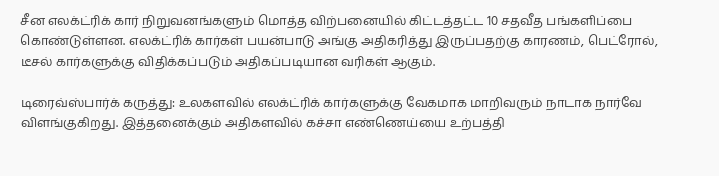சீன எலக்ட்ரிக் கார் நிறுவனங்களும் மொத்த விற்பனையில் கிட்டத்தட்ட 10 சதவீத பங்களிப்பை கொண்டுள்ளன. எலக்ட்ரிக் கார்கள் பயன்பாடு அங்கு அதிகரித்து இருப்பதற்கு காரணம், பெட்ரோல், டீசல் கார்களுக்கு விதிக்கப்படும் அதிகப்படியான வரிகள் ஆகும்.

டிரைவ்ஸ்பார்க் கருத்து: உலகளவில் எலக்ட்ரிக் கார்களுக்கு வேகமாக மாறிவரும் நாடாக நார்வே விளங்குகிறது. இத்தனைக்கும் அதிகளவில் கச்சா எண்ணெய்யை உற்பத்தி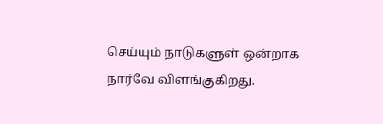செய்யும் நாடுகளுள் ஒன்றாக நார்வே விளங்குகிறது.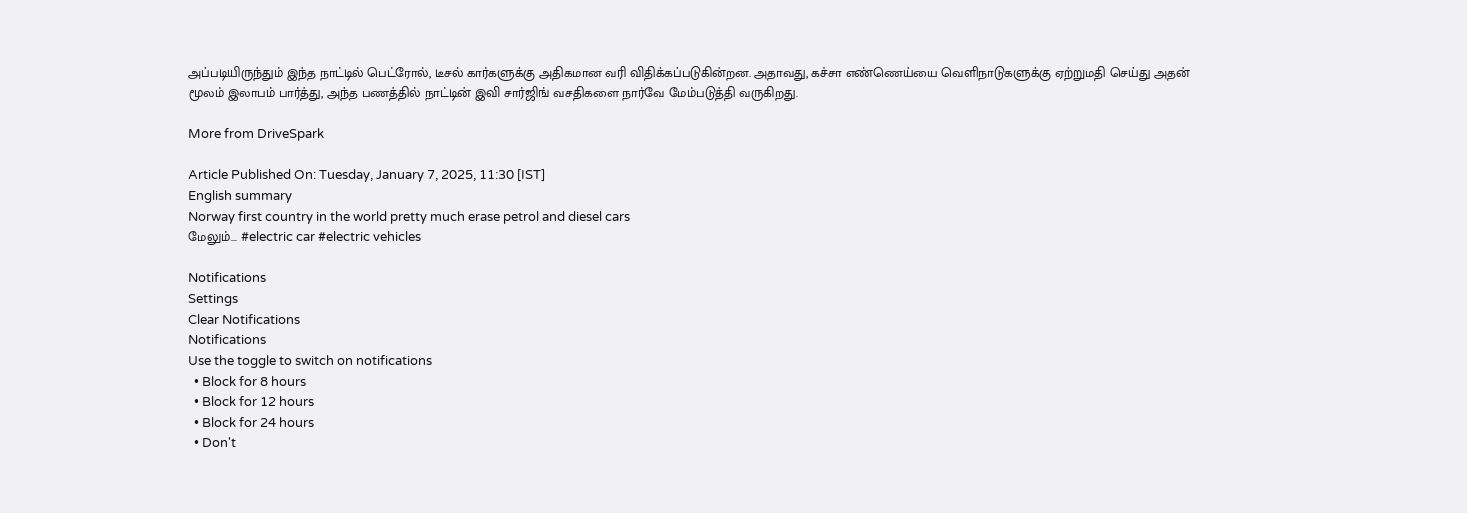அப்படியிருந்தும் இந்த நாட்டில் பெட்ரோல், டீசல் கார்களுக்கு அதிகமான வரி விதிக்கப்படுகின்றன. அதாவது, கச்சா எண்ணெய்யை வெளிநாடுகளுக்கு ஏற்றுமதி செய்து அதன் மூலம் இலாபம் பார்த்து, அந்த பணத்தில் நாட்டின் இவி சார்ஜிங் வசதிகளை நார்வே மேம்படுத்தி வருகிறது.

More from DriveSpark

Article Published On: Tuesday, January 7, 2025, 11:30 [IST]
English summary
Norway first country in the world pretty much erase petrol and diesel cars
மேலும்... #electric car #electric vehicles

Notifications
Settings
Clear Notifications
Notifications
Use the toggle to switch on notifications
  • Block for 8 hours
  • Block for 12 hours
  • Block for 24 hours
  • Don't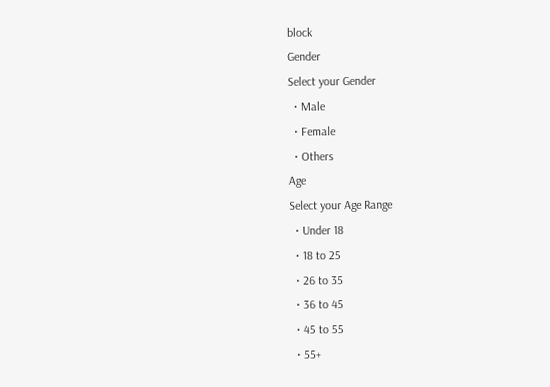block
Gender
Select your Gender
  • Male
  • Female
  • Others
Age
Select your Age Range
  • Under 18
  • 18 to 25
  • 26 to 35
  • 36 to 45
  • 45 to 55
  • 55+